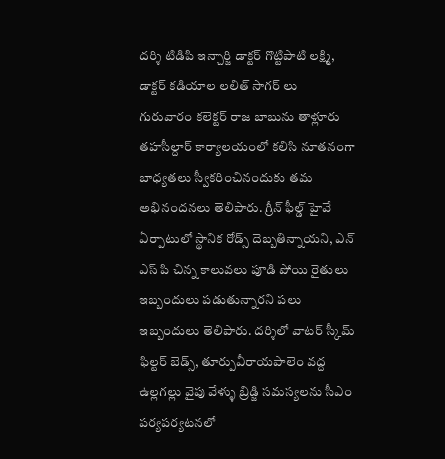దర్శి టిడిపి ఇన్చార్జి డాక్టర్ గొట్టిపాటి లక్ష్మి, డాక్టర్ కడియాల లలిత్ సాగర్ లు
గురువారం కలెక్టర్ రాజ బాబును తాళ్లూరు తహసీల్దార్ కార్యాలయంలో కలిసి నూతనంగా బాధ్యతలు స్వీకరించినందుకు తమ అభినందనలు తెలిపారు. గ్రీన్ ఫీల్డ్ హైవే ఏర్పాటులో స్థానిక రోడ్స్ దెబ్బతిన్నాయని, ఎన్ ఎస్ పి చిన్న కాలువలు పూడి పోయి రైతులు ఇబ్బందులు పడుతున్నారని పలు ఇబ్బందులు తెలిపారు. దర్శిలో వాటర్ స్కీమ్ ఫిల్టర్ బెడ్స్, తూర్పువీరాయపాలెం వద్ద ఉల్లగల్లు వైపు వేళ్ళు బ్రిడ్జి సమస్యలను సీఎం పర్యపర్యటనలో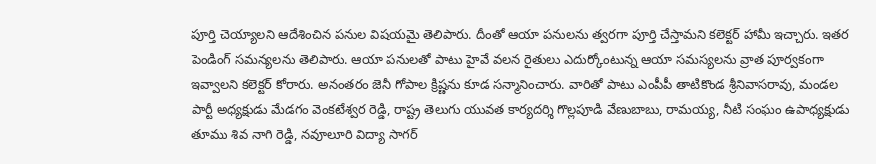పూర్తి చెయ్యాలని ఆదేశించిన పనుల విషయమై తెలిపారు. దీంతో ఆయా పనులను త్వరగా పూర్తి చేస్తామని కలెక్టర్ హామీ ఇచ్చారు. ఇతర పెండింగ్ సమన్యలను తెలిపారు. ఆయా పనులతో పాటు హైవే వలన రైతులు ఎదుర్కోంటున్న ఆయా సమస్యలను వ్రాత పూర్వకంగా ఇవ్వాలని కలెక్టర్ కోరారు. అనంతరం జెనీ గోపాల క్రిష్ణను కూడ సన్మానించారు. వారితో పాటు ఎంపీపీ తాటికొండ శ్రీనివాసరావు, మండల పార్టీ అధ్యక్షుడు మేడగం వెంకటేశ్వర రెడ్డి, రాష్ట్ర తెలుగు యువత కార్యదర్శి గొల్లపూడి వేణుబాబు, రామయ్య, నీటి సంఘం ఉపాధ్యక్షుడు తూము శివ నాగి రెడ్డి, నవూలూరి విద్యా సాగర్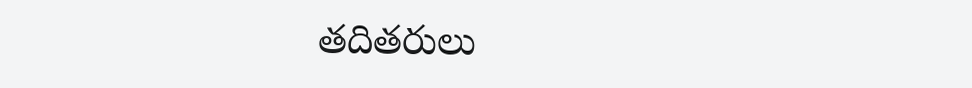తదితరులు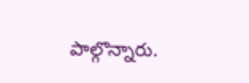పాల్గొన్నారు.